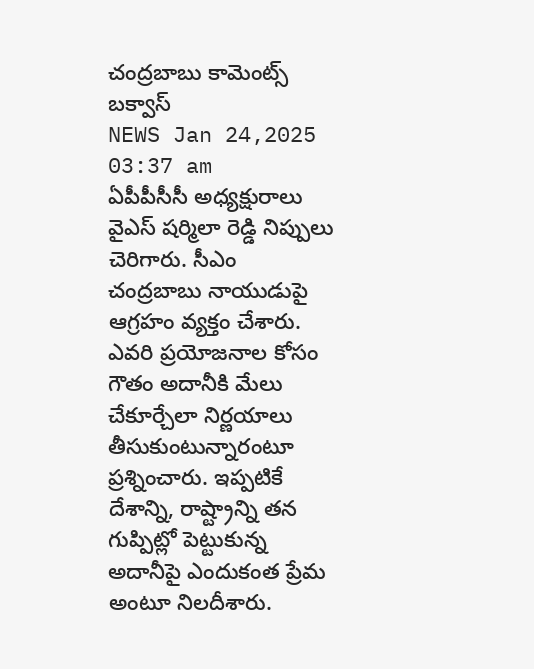చంద్రబాబు కామెంట్స్ బక్వాస్
NEWS Jan 24,2025 03:37 am
ఏపీపీసీసీ అధ్యక్షురాలు వైఎస్ షర్మిలా రెడ్డి నిప్పులు చెరిగారు. సీఎం చంద్రబాబు నాయుడుపై ఆగ్రహం వ్యక్తం చేశారు. ఎవరి ప్రయోజనాల కోసం గౌతం అదానీకి మేలు చేకూర్చేలా నిర్ణయాలు తీసుకుంటున్నారంటూ ప్రశ్నించారు. ఇప్పటికే దేశాన్ని, రాష్ట్రాన్ని తన గుప్పిట్లో పెట్టుకున్న అదానీపై ఎందుకంత ప్రేమ అంటూ నిలదీశారు.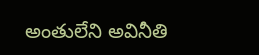అంతులేని అవినీతి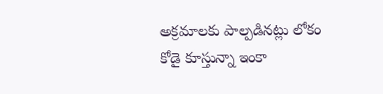అక్రమాలకు పాల్పడినట్లు లోకం కోడై కూస్తున్నా ఇంకా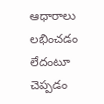ఆధారాలు లభించడం లేదంటూ చెప్పడం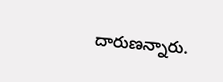దారుణన్నారు.